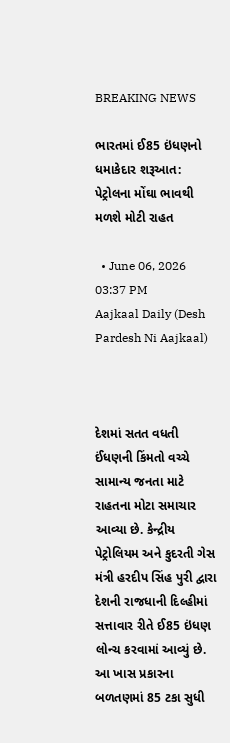BREAKING NEWS

ભારતમાં ઈ85 ઇંધણનો ધમાકેદાર શરૂઆત: પેટ્રોલના મોંઘા ભાવથી મળશે મોટી રાહત

  • June 06, 2026 03:37 PM
Aajkaal Daily (Desh Pardesh Ni Aajkaal)



દેશમાં સતત વધતી ઈંધણની કિંમતો વચ્ચે સામાન્ય જનતા માટે રાહતના મોટા સમાચાર આવ્યા છે. કેન્દ્રીય પેટ્રોલિયમ અને કુદરતી ગેસ મંત્રી હરદીપ સિંહ પુરી દ્વારા દેશની રાજધાની દિલ્હીમાં સત્તાવાર રીતે ઈ85 ઇંધણ લોન્ચ કરવામાં આવ્યું છે. આ ખાસ પ્રકારના બળતણમાં 85 ટકા સુધી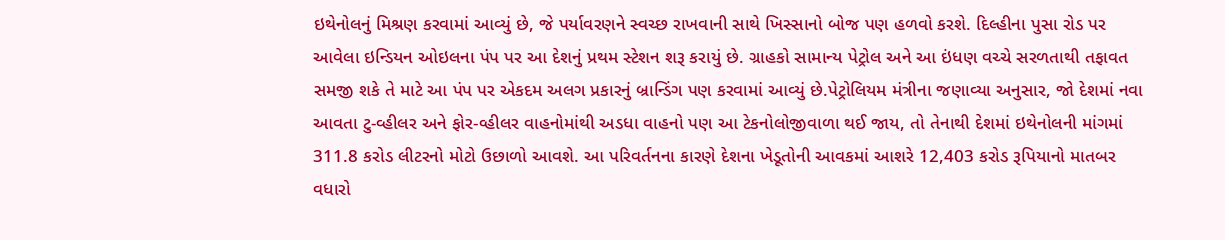ઇથેનોલનું મિશ્રણ કરવામાં આવ્યું છે, જે પર્યાવરણને સ્વચ્છ રાખવાની સાથે ખિસ્સાનો બોજ પણ હળવો કરશે. દિલ્હીના પુસા રોડ પર આવેલા ઇન્ડિયન ઓઇલના પંપ પર આ દેશનું પ્રથમ સ્ટેશન શરૂ કરાયું છે. ગ્રાહકો સામાન્ય પેટ્રોલ અને આ ઇંધણ વચ્ચે સરળતાથી તફાવત સમજી શકે તે માટે આ પંપ પર એકદમ અલગ પ્રકારનું બ્રાન્ડિંગ પણ કરવામાં આવ્યું છે.પેટ્રોલિયમ મંત્રીના જણાવ્યા અનુસાર, જો દેશમાં નવા આવતા ટુ-વ્હીલર અને ફોર-વ્હીલર વાહનોમાંથી અડધા વાહનો પણ આ ટેકનોલોજીવાળા થઈ જાય, તો તેનાથી દેશમાં ઇથેનોલની માંગમાં 311.8 કરોડ લીટરનો મોટો ઉછાળો આવશે. આ પરિવર્તનના કારણે દેશના ખેડૂતોની આવકમાં આશરે 12,403 કરોડ રૂપિયાનો માતબર વધારો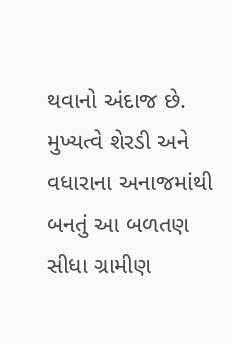થવાનો અંદાજ છે. મુખ્યત્વે શેરડી અને વધારાના અનાજમાંથી બનતું આ બળતણ સીધા ગ્રામીણ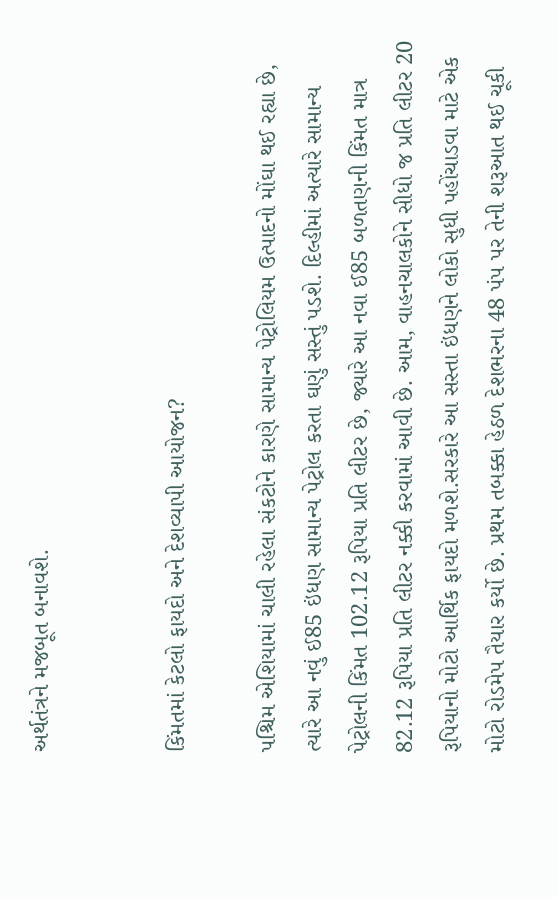અર્થતંત્રને મજબૂત બનાવશે.


કિંમતમાં કેટલો ફાયદો અને દેશવ્યાપી આયોજન?

પશ્ચિમ એશિયામાં ચાલી રહેલા સંકટોને કારણે સામાન્ય પેટ્રોલિયમ ઉત્પાદનો મોંઘા થઈ રહ્યા છે, ત્યારે આ નવું ઈ85 ઇંધણ સામાન્ય પેટ્રોલ કરતા ઘણું સસ્તું પડશે. દિલ્હીમાં અત્યારે સામાન્ય પેટ્રોલની કિંમત 102.12 રૂપિયા પ્રતિ લીટર છે, જ્યારે આ નવા ઈ85 બળતણની કિંમત માત્ર 82.12 રૂપિયા પ્રતિ લીટર નક્કી કરવામાં આવી છે. આમ, વાહનચાલકોને સીધો જ પ્રતિ લીટર 20 રૂપિયાનો મોટો આર્થિક ફાયદો મળશે.સરકારે આ સસ્તા ઇંધણને લોકો સુધી પહોંચાડવા માટે એક મોટો રોડમેપ તૈયાર કર્યો છે. પ્રથમ તબક્કા હેઠળ દેશભરના 48 પંપ પર તેની શરૂઆત થઈ ચૂકી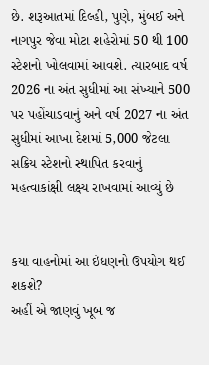છે. શરૂઆતમાં દિલ્હી, પુણે, મુંબઈ અને નાગપુર જેવા મોટા શહેરોમાં 50 થી 100 સ્ટેશનો ખોલવામાં આવશે. ત્યારબાદ વર્ષ 2026 ના અંત સુધીમાં આ સંખ્યાને 500 પર પહોંચાડવાનું અને વર્ષ 2027 ના અંત સુધીમાં આખા દેશમાં 5,000 જેટલા સક્રિય સ્ટેશનો સ્થાપિત કરવાનું મહત્વાકાંક્ષી લક્ષ્ય રાખવામાં આવ્યું છે


કયા વાહનોમાં આ ઇંધણનો ઉપયોગ થઈ શકશે?
અહીં એ જાણવું ખૂબ જ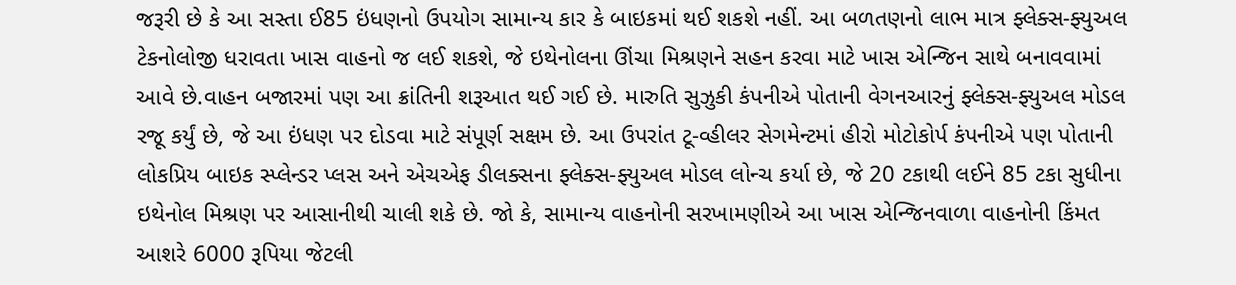જરૂરી છે કે આ સસ્તા ઈ85 ઇંધણનો ઉપયોગ સામાન્ય કાર કે બાઇકમાં થઈ શકશે નહીં. આ બળતણનો લાભ માત્ર ફ્લેક્સ-ફ્યુઅલ ટેકનોલોજી ધરાવતા ખાસ વાહનો જ લઈ શકશે, જે ઇથેનોલના ઊંચા મિશ્રણને સહન કરવા માટે ખાસ એન્જિન સાથે બનાવવામાં આવે છે.વાહન બજારમાં પણ આ ક્રાંતિની શરૂઆત થઈ ગઈ છે. મારુતિ સુઝુકી કંપનીએ પોતાની વેગનઆરનું ફ્લેક્સ-ફ્યુઅલ મોડલ રજૂ કર્યું છે, જે આ ઇંધણ પર દોડવા માટે સંપૂર્ણ સક્ષમ છે. આ ઉપરાંત ટૂ-વ્હીલર સેગમેન્ટમાં હીરો મોટોકોર્પ કંપનીએ પણ પોતાની લોકપ્રિય બાઇક સ્પ્લેન્ડર પ્લસ અને એચએફ ડીલક્સના ફ્લેક્સ-ફ્યુઅલ મોડલ લોન્ચ કર્યા છે, જે 20 ટકાથી લઈને 85 ટકા સુધીના ઇથેનોલ મિશ્રણ પર આસાનીથી ચાલી શકે છે. જો કે, સામાન્ય વાહનોની સરખામણીએ આ ખાસ એન્જિનવાળા વાહનોની કિંમત આશરે 6000 રૂપિયા જેટલી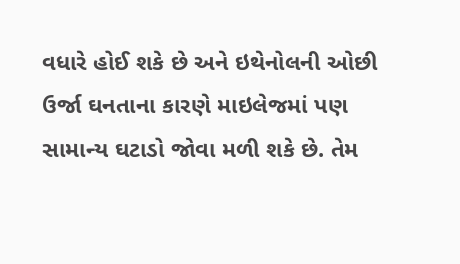વધારે હોઈ શકે છે અને ઇથેનોલની ઓછી ઉર્જા ઘનતાના કારણે માઇલેજમાં પણ સામાન્ય ઘટાડો જોવા મળી શકે છે. તેમ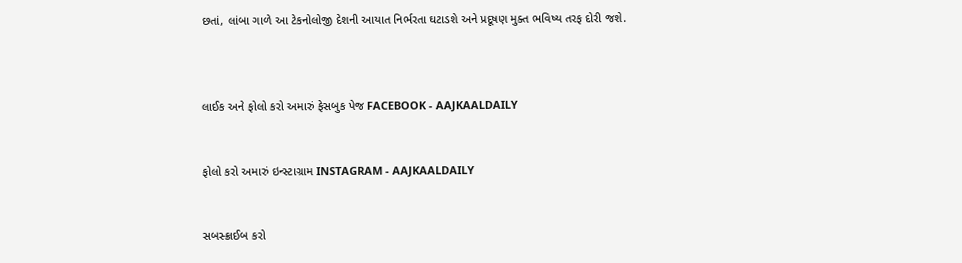છતાં, લાંબા ગાળે આ ટેકનોલોજી દેશની આયાત નિર્ભરતા ઘટાડશે અને પ્રદૂષણ મુક્ત ભવિષ્ય તરફ દોરી જશે.



લાઈક અને ફોલો કરો અમારું ફેસબુક પેજ FACEBOOK - AAJKAALDAILY


ફોલો કરો અમારું ઇન્સ્ટાગ્રામ INSTAGRAM - AAJKAALDAILY


સબસ્ક્રાઈબ કરો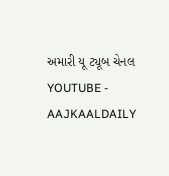અમારી યૂ ટ્યૂબ ચેનલ YOUTUBE - AAJKAALDAILY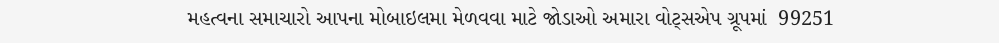મહત્વના સમાચારો આપના મોબાઇલમા મેળવવા માટે જોડાઓ અમારા વોટ્સએપ ગ્રૂપમાં  99251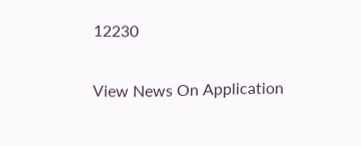12230

View News On Application